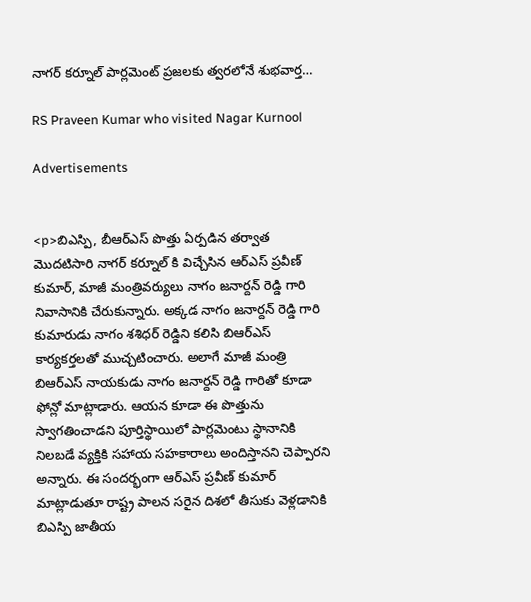నాగర్ కర్నూల్ పార్లమెంట్ ప్రజలకు త్వరలోనే శుభవార్త…

RS Praveen Kumar who visited Nagar Kurnool

Advertisements


<p>బిఎస్పి, బీఆర్ఎస్ పొత్తు ఏర్పడిన తర్వాత మొదటిసారి నాగర్ కర్నూల్ కి విచ్చేసిన ఆర్ఎస్ ప్రవీణ్ కుమార్, మాజీ మంత్రివర్యులు నాగం జనార్దన్ రెడ్డి గారి నివాసానికి చేరుకున్నారు. అక్కడ నాగం జనార్దన్ రెడ్డి గారి కుమారుడు నాగం శశిధర్ రెడ్డిని కలిసి బిఆర్ఎస్ కార్యకర్తలతో ముచ్చటించారు. అలాగే మాజీ మంత్రి బిఆర్ఎస్ నాయకుడు నాగం జనార్దన్ రెడ్డి గారితో కూడా ఫోన్లో మాట్లాడారు. ఆయన కూడా ఈ పొత్తును స్వాగతించాడని పూర్తిస్థాయిలో పార్లమెంటు స్థానానికి నిలబడే వ్యక్తికి సహాయ సహకారాలు అందిస్తానని చెప్పారని అన్నారు. ఈ సందర్భంగా ఆర్ఎస్ ప్రవీణ్ కుమార్ మాట్లాడుతూ రాష్ట్ర పాలన సరైన దిశలో తీసుకు వెళ్లడానికి బిఎస్పి జాతీయ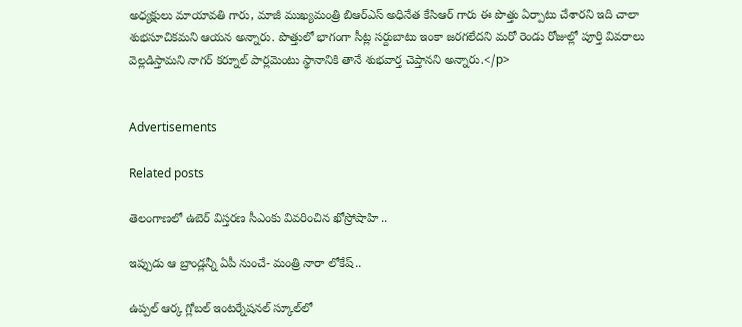అధ్యక్షులు మాయావతి గారు, మాజీ ముఖ్యమంత్రి బిఆర్ఎస్ అధినేత కేసిఆర్ గారు ఈ పొత్తు ఏర్పాటు చేశారని ఇది చాలా శుభసూచికమని ఆయన అన్నారు. పొత్తులో భాగంగా సీట్ల సర్దుబాటు ఇంకా జరగలేదని మరో రెండు రోజుల్లో పూర్తి వివరాలు వెల్లడిస్తామని నాగర్ కర్నూల్ పార్లమెంటు స్థానానికి తానే శుభవార్త చెప్తానని అన్నారు.</p>


Advertisements

Related posts

తెలంగాణలో ఉబెర్ విస్తరణ సీఎంకు వివరించిన ఖోస్రోషాహి ..

ఇప్పుడు ఆ బ్రాండ్లన్నీ ఏపీ నుంచే- మంత్రి నారా లోకేష్..

ఉప్పల్‌ ఆర్క గ్లోబల్‌ ఇంటర్నేషనల్‌ స్కూల్‌లో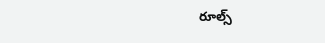రూల్స్‌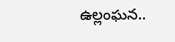ఉల్లంఘన..